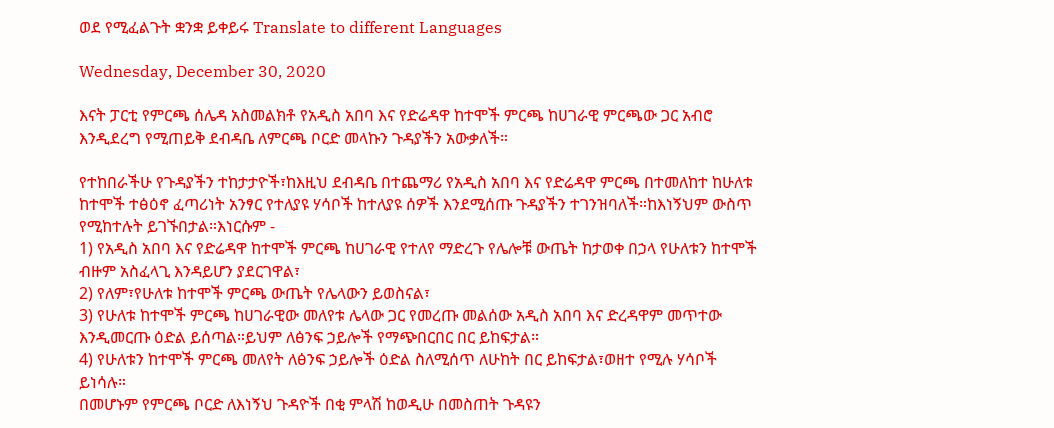ወደ የሚፈልጉት ቋንቋ ይቀይሩ Translate to different Languages

Wednesday, December 30, 2020

እናት ፓርቲ የምርጫ ሰሌዳ አስመልክቶ የአዲስ አበባ እና የድሬዳዋ ከተሞች ምርጫ ከሀገራዊ ምርጫው ጋር አብሮ እንዲደረግ የሚጠይቅ ደብዳቤ ለምርጫ ቦርድ መላኩን ጉዳያችን አውቃለች።

የተከበራችሁ የጉዳያችን ተከታታዮች፣ከእዚህ ደብዳቤ በተጨማሪ የአዲስ አበባ እና የድሬዳዋ ምርጫ በተመለከተ ከሁለቱ ከተሞች ተፅዕኖ ፈጣሪነት አንፃር የተለያዩ ሃሳቦች ከተለያዩ ሰዎች እንደሚሰጡ ጉዳያችን ተገንዝባለች።ከእነኝህም ውስጥ የሚከተሉት ይገኙበታል።እነርሱም -
1) የአዲስ አበባ እና የድሬዳዋ ከተሞች ምርጫ ከሀገራዊ የተለየ ማድረጉ የሌሎቹ ውጤት ከታወቀ በኃላ የሁለቱን ከተሞች ብዙም አስፈላጊ እንዳይሆን ያደርገዋል፣
2) የለም፣የሁለቱ ከተሞች ምርጫ ውጤት የሌላውን ይወስናል፣
3) የሁለቱ ከተሞች ምርጫ ከሀገራዊው መለየቱ ሌላው ጋር የመረጡ መልሰው አዲስ አበባ እና ድረዳዋም መጥተው እንዲመርጡ ዕድል ይሰጣል።ይህም ለፅንፍ ኃይሎች የማጭበርበር በር ይከፍታል።
4) የሁለቱን ከተሞች ምርጫ መለየት ለፅንፍ ኃይሎች ዕድል ስለሚሰጥ ለሁከት በር ይከፍታል፣ወዘተ የሚሉ ሃሳቦች ይነሳሉ።
በመሆኑም የምርጫ ቦርድ ለእነኝህ ጉዳዮች በቂ ምላሽ ከወዲሁ በመስጠት ጉዳዩን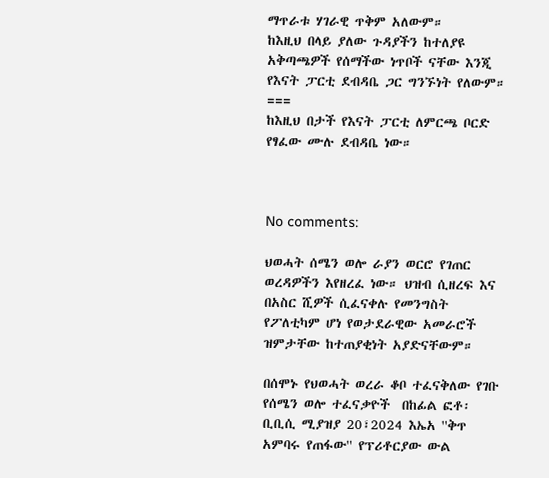ማጥራቱ ሃገራዊ ጥቅም አለውም።
ከእዚህ በላይ ያለው ጉዳያችን ከተለያዩ አቅጣጫዎች የሰማችው ነጥቦች ናቸው እንጂ የእናት ፓርቲ ደብዳቤ ጋር ግንኙነት የለውም።
===
ከእዚህ በታች የእናት ፓርቲ ለምርጫ ቦርድ የፃፈው ሙሉ ደብዳቤ ነው።



No comments:

ህወሓት ሰሜን ወሎ ራያን ወርሮ የገጠር ወረዳዎችን እየዘረፈ ነው። ህዝብ ሲዘረፍ እና በአስር ሺዎች ሲፈናቀሉ የመንግስት የፖለቲካም ሆነ የወታደራዊው አመራሮች ዝምታቸው ከተጠያቂነት አያድናቸውም።

በሰሞኑ የህወሓት ወረራ ቆቦ ተፈናቅለው የገቡ የሰሜን ወሎ ተፈናቃዮች  በከፊል ፎቶ፡ ቢቢሲ ሚያዝያ 20፣2024 እኤአ ''ቅጥ አምባሩ የጠፋው'' የፕሪቶርያው ውል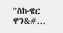''ስኩዌር ዋን&#...